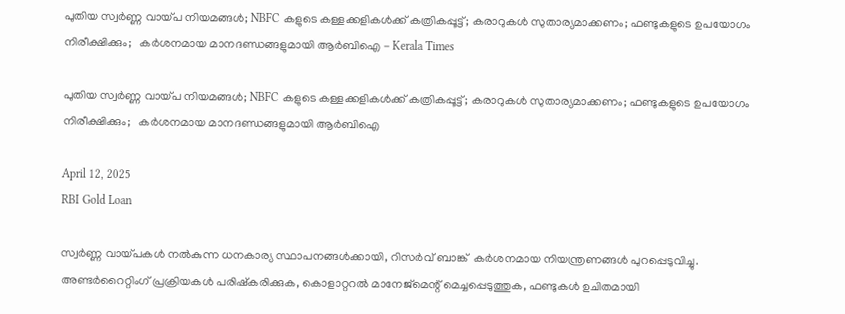പുതിയ സ്വർണ്ണ വായ്പ നിയമങ്ങൾ; NBFC കളുടെ കള്ളക്കളികൾക്ക് കത്രികപ്പൂട്ട്; കരാറുകൾ സുതാര്യമാക്കണം; ഫണ്ടുകളുടെ ഉപയോഗം നിരീക്ഷിക്കും;   കർശനമായ മാനദണ്ഡങ്ങളുമായി ആർ‌ബി‌ഐ - Kerala Times

പുതിയ സ്വർണ്ണ വായ്പ നിയമങ്ങൾ; NBFC കളുടെ കള്ളക്കളികൾക്ക് കത്രികപ്പൂട്ട്; കരാറുകൾ സുതാര്യമാക്കണം; ഫണ്ടുകളുടെ ഉപയോഗം നിരീക്ഷിക്കും;   കർശനമായ മാനദണ്ഡങ്ങളുമായി ആർ‌ബി‌ഐ

April 12, 2025
RBI Gold Loan

സ്വർണ്ണ വായ്പകൾ നൽകുന്ന ധനകാര്യ സ്ഥാപനങ്ങൾക്കായി, റിസർവ് ബാങ്ക്  കർശനമായ നിയന്ത്രണങ്ങൾ പുറപ്പെടുവിച്ചു. അണ്ടർറൈറ്റിംഗ് പ്രക്രിയകൾ പരിഷ്കരിക്കുക, കൊളാറ്ററൽ മാനേജ്മെന്റ് മെച്ചപ്പെടുത്തുക, ഫണ്ടുകൾ ഉചിതമായി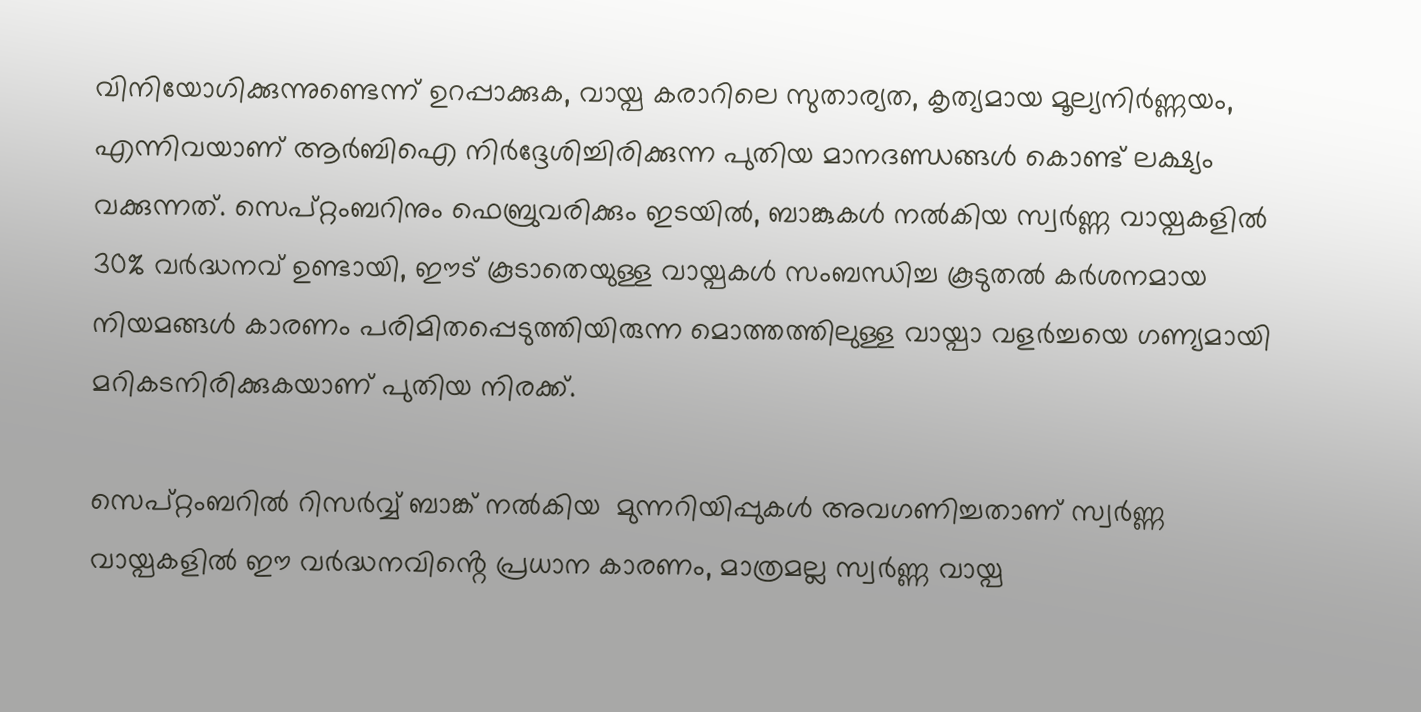വിനിയോഗിക്കുന്നുണ്ടെന്ന് ഉറപ്പാക്കുക, വായ്പ കരാറിലെ സുതാര്യത, കൃത്യമായ മൂല്യനിർണ്ണയം, എന്നിവയാണ് ആർ‌ബി‌ഐ നിർദ്ദേശിച്ചിരിക്കുന്ന പുതിയ മാനദണ്ഡങ്ങൾ കൊണ്ട് ലക്ഷ്യം വക്കുന്നത്. സെപ്റ്റംബറിനും ഫെബ്രുവരിക്കും ഇടയിൽ, ബാങ്കുകൾ നൽകിയ സ്വർണ്ണ വായ്പകളിൽ 30% വർദ്ധനവ് ഉണ്ടായി, ഈട് കൂടാതെയുള്ള വായ്പകൾ സംബന്ധിച്ച കൂടുതൽ കർശനമായ നിയമങ്ങൾ കാരണം പരിമിതപ്പെടുത്തിയിരുന്ന മൊത്തത്തിലുള്ള വായ്പാ വളർച്ചയെ ഗണ്യമായി മറികടനിരിക്കുകയാണ് പുതിയ നിരക്ക്.

സെപ്റ്റംബറിൽ റിസർവ്വ് ബാങ്ക് നൽകിയ  മുന്നറിയിപ്പുകൾ അവഗണിച്ചതാണ് സ്വർണ്ണ വായ്പകളിൽ ഈ വർദ്ധനവിൻ്റെ പ്രധാന കാരണം, മാത്രമല്ല സ്വർണ്ണ വായ്പ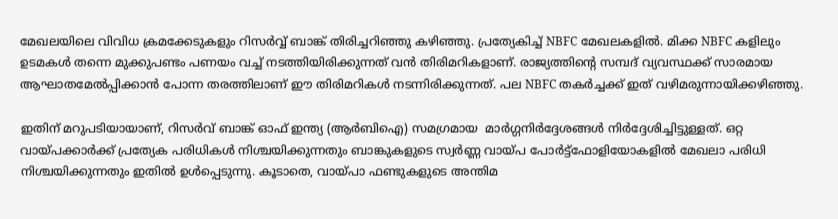മേഖലയിലെ വിവിധ ക്രമക്കേടുകളും റിസർവ്വ് ബാങ്ക് തിരിച്ചറിഞ്ഞു കഴിഞ്ഞു. പ്രത്യേകിച്ച് NBFC മേഖലകളിൽ. മിക്ക NBFC കളിലും ഉടമകൾ തന്നെ മുക്കുപണ്ടം പണയം വച്ച് നടത്തിയിരിക്കുന്നത് വൻ തിരിമറികളാണ്. രാജ്യത്തിൻ്റെ സമ്പദ് വ്യവസ്ഥക്ക് സാരമായ ആഘാതമേൽപ്പിക്കാൻ പോന്ന തരത്തിലാണ് ഈ തിരിമറികൾ നടന്നിരിക്കുന്നത്. പല NBFC തകർച്ചക്ക് ഇത് വഴിമരുന്നായിക്കഴിഞ്ഞു.

ഇതിന് മറുപടിയായാണ്, റിസർവ് ബാങ്ക് ഓഫ് ഇന്ത്യ (ആർ‌ബി‌ഐ) സമഗ്രമായ  മാർഗ്ഗനിർദ്ദേശങ്ങൾ നിർദ്ദേശിച്ചിട്ടുള്ളത്. ഒറ്റ വായ്പക്കാർക്ക് പ്രത്യേക പരിധികൾ നിശ്ചയിക്കുന്നതും ബാങ്കുകളുടെ സ്വർണ്ണ വായ്പ പോർട്ട്‌ഫോളിയോകളിൽ മേഖലാ പരിധി നിശ്ചയിക്കുന്നതും ഇതിൽ ഉൾപ്പെടുന്നു. കൂടാതെ, വായ്പാ ഫണ്ടുകളുടെ അന്തിമ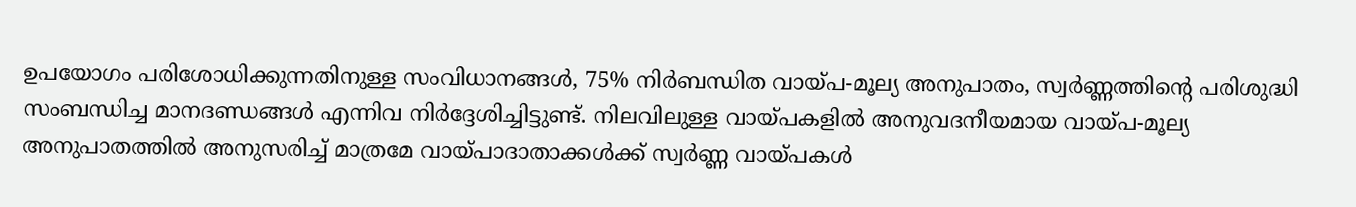ഉപയോഗം പരിശോധിക്കുന്നതിനുള്ള സംവിധാനങ്ങൾ, 75% നിർബന്ധിത വായ്പ-മൂല്യ അനുപാതം, സ്വർണ്ണത്തിന്റെ പരിശുദ്ധി സംബന്ധിച്ച മാനദണ്ഡങ്ങൾ എന്നിവ നിർദ്ദേശിച്ചിട്ടുണ്ട്. നിലവിലുള്ള വായ്പകളിൽ അനുവദനീയമായ വായ്പ-മൂല്യ അനുപാതത്തിൽ അനുസരിച്ച് മാത്രമേ വായ്പാദാതാക്കൾക്ക് സ്വർണ്ണ വായ്പകൾ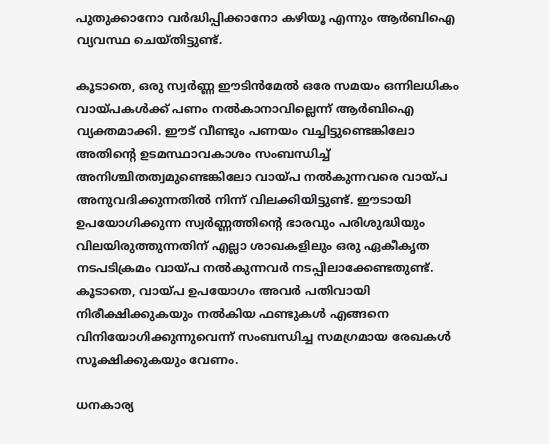പുതുക്കാനോ വർദ്ധിപ്പിക്കാനോ കഴിയൂ എന്നും ആർബിഐ വ്യവസ്ഥ ചെയ്തിട്ടുണ്ട്.

കൂടാതെ, ഒരു സ്വർണ്ണ ഈടിൻമേൽ ഒരേ സമയം ഒന്നിലധികം വായ്പകൾക്ക് പണം നൽകാനാവില്ലെന്ന് ആർബിഐ വ്യക്തമാക്കി. ഈട് വീണ്ടും പണയം വച്ചിട്ടുണ്ടെങ്കിലോ അതിന്റെ ഉടമസ്ഥാവകാശം സംബന്ധിച്ച് അനിശ്ചിതത്വമുണ്ടെങ്കിലോ വായ്പ നൽകുന്നവരെ വായ്പ അനുവദിക്കുന്നതിൽ നിന്ന് വിലക്കിയിട്ടുണ്ട്. ഈടായി ഉപയോഗിക്കുന്ന സ്വർണ്ണത്തിന്റെ ഭാരവും പരിശുദ്ധിയും വിലയിരുത്തുന്നതിന് എല്ലാ ശാഖകളിലും ഒരു ഏകീകൃത നടപടിക്രമം വായ്പ നൽകുന്നവർ നടപ്പിലാക്കേണ്ടതുണ്ട്. കൂടാതെ, വായ്പ ഉപയോഗം അവർ പതിവായി നിരീക്ഷിക്കുകയും നൽകിയ ഫണ്ടുകൾ എങ്ങനെ വിനിയോഗിക്കുന്നുവെന്ന് സംബന്ധിച്ച സമഗ്രമായ രേഖകൾ സൂക്ഷിക്കുകയും വേണം.

ധനകാര്യ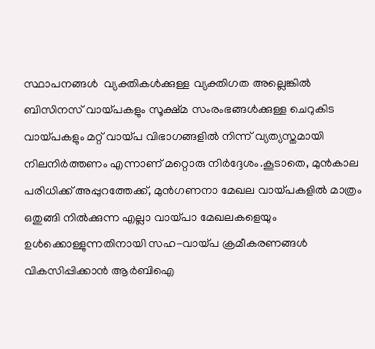സ്ഥാപനങ്ങൾ  വ്യക്തികൾക്കുള്ള വ്യക്തിഗത അല്ലെങ്കിൽ ബിസിനസ് വായ്പകളും സൂക്ഷ്മ സംരംഭങ്ങൾക്കുള്ള ചെറുകിട വായ്പകളും മറ്റ് വായ്പ വിഭാഗങ്ങളിൽ നിന്ന് വ്യത്യസ്തമായി നിലനിർത്തണം എന്നാണ് മറ്റൊരു നിർദ്ദേശം.കൂടാതെ, മുൻകാല പരിധിക്ക് അപ്പുറത്തേക്ക്, മുൻഗണനാ മേഖല വായ്പകളിൽ മാത്രം ഒതുങ്ങി നിൽക്കുന്ന എല്ലാ വായ്പാ മേഖലകളെയും ഉൾക്കൊള്ളുന്നതിനായി സഹ-വായ്പ ക്രമീകരണങ്ങൾ വികസിപ്പിക്കാൻ ആർ‌ബി‌ഐ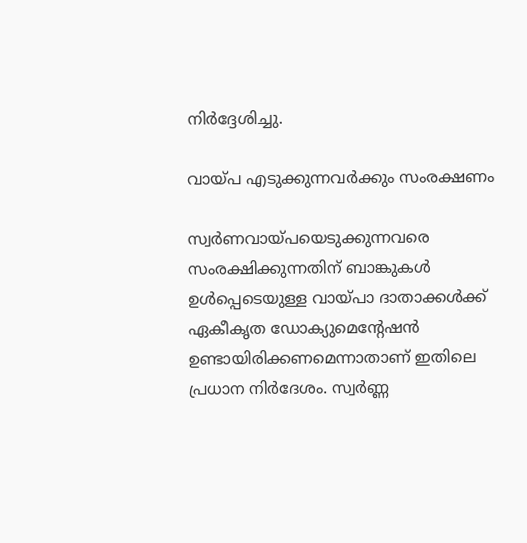നിർദ്ദേശിച്ചു.

വായ്പ എടുക്കുന്നവർക്കും സംരക്ഷണം

സ്വര്‍ണവായ്പയെടുക്കുന്നവരെ സംരക്ഷിക്കുന്നതിന് ബാങ്കുകള്‍ ഉള്‍പ്പെടെയുള്ള വായ്പാ ദാതാക്കള്‍ക്ക് ഏകീകൃത ഡോക്യുമെന്റേഷന്‍ ഉണ്ടായിരിക്കണമെന്നാതാണ് ഇതിലെ പ്രധാന നിര്‍ദേശം. സ്വര്‍ണ്ണ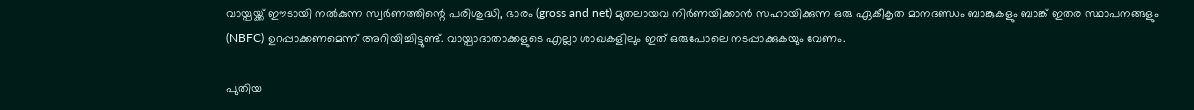വായ്പയ്ക്ക് ഈടായി നല്‍കുന്ന സ്വര്‍ണത്തിന്റെ പരിശുദ്ധി, ഭാരം (gross and net) മുതലായവ നിര്‍ണയിക്കാന്‍ സഹായിക്കുന്ന ഒരു ഏകീകൃത മാനദണ്ഡം ബാങ്കുകളും ബാങ്ക് ഇതര സ്ഥാപനങ്ങളും (NBFC) ഉറപ്പാക്കണമെന്ന് അറിയിച്ചിട്ടുണ്ട്. വായ്പാദാതാക്കളുടെ എല്ലാ ശാഖകളിലും ഇത് ഒരുപോലെ നടപ്പാക്കുകയും വേണം.

പുതിയ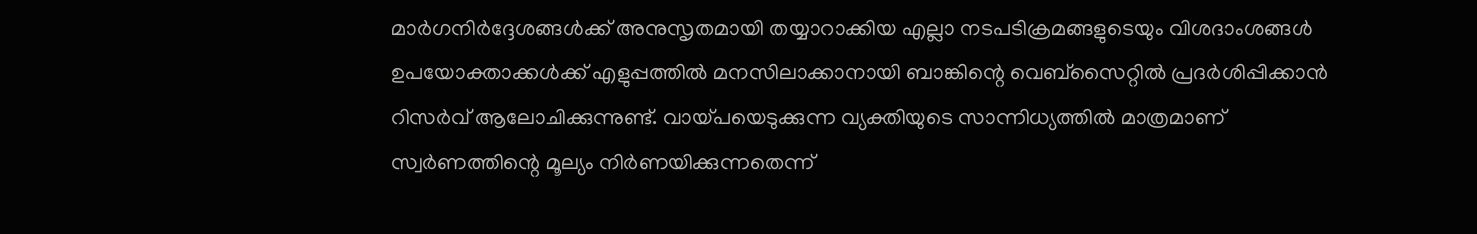മാര്‍ഗനിര്‍ദ്ദേശങ്ങള്‍ക്ക് അനുസൃതമായി തയ്യാറാക്കിയ എല്ലാ നടപടിക്രമങ്ങളുടെയും വിശദാംശങ്ങള്‍ ഉപയോക്താക്കള്‍ക്ക്‌ എളുപ്പത്തില്‍ മനസിലാക്കാനായി ബാങ്കിന്റെ വെബ്‌സൈറ്റില്‍ പ്രദര്‍ശിപ്പിക്കാന്‍ റിസര്‍വ് ആലോചിക്കുന്നുണ്ട്. വായ്പയെടുക്കുന്ന വ്യക്തിയുടെ സാന്നിധ്യത്തില്‍ മാത്രമാണ് സ്വര്‍ണത്തിന്റെ മൂല്യം നിര്‍ണയിക്കുന്നതെന്ന്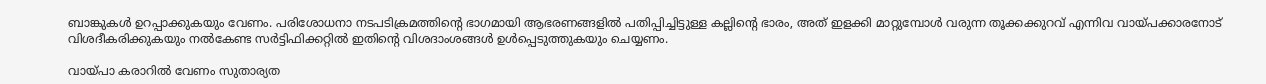ബാങ്കുകള്‍ ഉറപ്പാക്കുകയും വേണം. പരിശോധനാ നടപടിക്രമത്തിന്റെ ഭാഗമായി ആഭരണങ്ങളില്‍ പതിപ്പിച്ചിട്ടുള്ള കല്ലിന്റെ ഭാരം, അത് ഇളക്കി മാറ്റുമ്പോള്‍ വരുന്ന തൂക്കക്കുറവ് എന്നിവ വായ്പക്കാരനോട് വിശദീകരിക്കുകയും നല്‍കേണ്ട സര്‍ട്ടിഫിക്കറ്റില്‍ ഇതിന്റെ വിശദാംശങ്ങള്‍ ഉള്‍പ്പെടുത്തുകയും ചെയ്യണം.

വായ്പാ കരാറില്‍ വേണം സുതാര്യത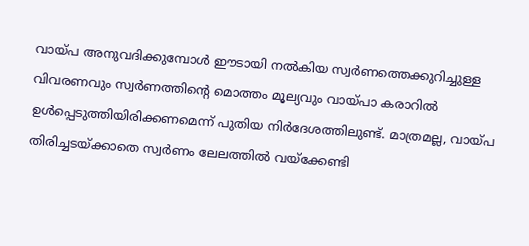വായ്പ അനുവദിക്കുമ്പോള്‍ ഈടായി നല്‍കിയ സ്വര്‍ണത്തെക്കുറിച്ചുള്ള വിവരണവും സ്വര്‍ണത്തിന്റെ മൊത്തം മൂല്യവും വായ്പാ കരാറില്‍ ഉള്‍പ്പെടുത്തിയിരിക്കണമെന്ന് പുതിയ നിര്‍ദേശത്തിലുണ്ട്. മാത്രമല്ല, വായ്പ തിരിച്ചടയ്ക്കാതെ സ്വര്‍ണം ലേലത്തില്‍ വയ്‌ക്കേണ്ടി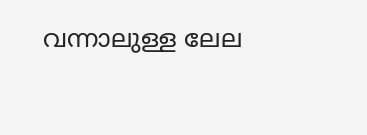വന്നാലുള്ള ലേല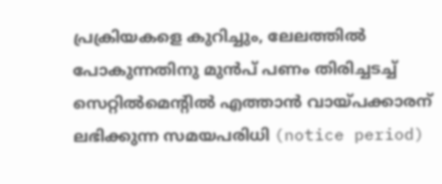പ്രക്രിയകളെ കുറിച്ചും, ലേലത്തില്‍ പോകുന്നതിനു മുന്‍പ് പണം തിരിച്ചടച്ച് സെറ്റില്‍മെന്റില്‍ എത്താന്‍ വായ്പക്കാരന് ലഭിക്കുന്ന സമയപരിധി (notice period)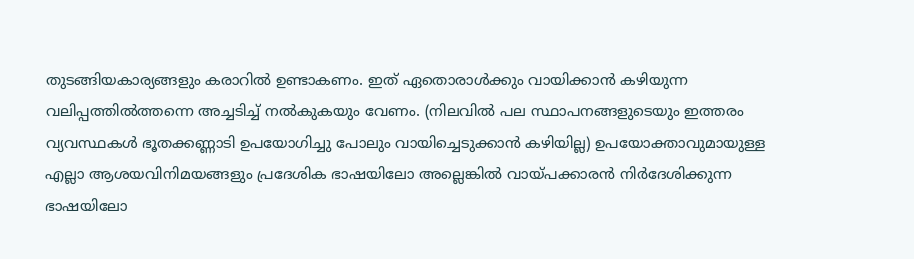തുടങ്ങിയകാര്യങ്ങളും കരാറില്‍ ഉണ്ടാകണം. ഇത് ഏതൊരാൾക്കും വായിക്കാൻ കഴിയുന്ന വലിപ്പത്തിൽത്തന്നെ അച്ചടിച്ച് നൽകുകയും വേണം. (നിലവിൽ പല സ്ഥാപനങ്ങളുടെയും ഇത്തരം വ്യവസ്ഥകൾ ഭൂതക്കണ്ണാടി ഉപയോഗിച്ചു പോലും വായിച്ചെടുക്കാൻ കഴിയില്ല) ഉപയോക്താവുമായുള്ള എല്ലാ ആശയവിനിമയങ്ങളും പ്രദേശിക ഭാഷയിലോ അല്ലെങ്കില്‍ വായ്പക്കാരന്‍ നിര്‍ദേശിക്കുന്ന ഭാഷയിലോ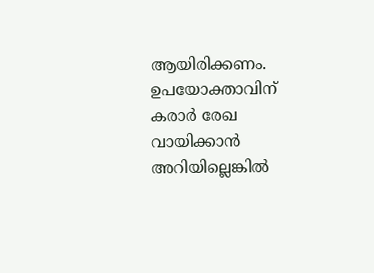ആയിരിക്കണം. ഉപയോക്താവിന്‌ കരാര്‍ രേഖ വായിക്കാന്‍ അറിയില്ലെങ്കില്‍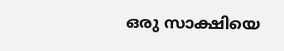ഒരു സാക്ഷിയെ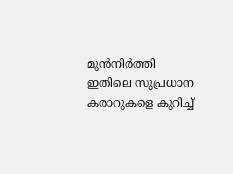മുന്‍നിര്‍ത്തി ഇതിലെ സുപ്രധാന കരാറുകളെ കുറിച്ച്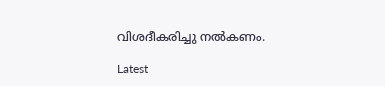വിശദീകരിച്ചു നല്‍കണം.

Latest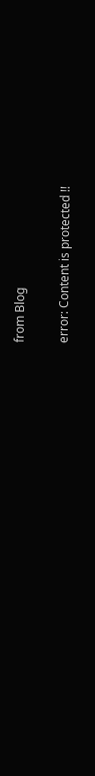from Blog

error: Content is protected !!